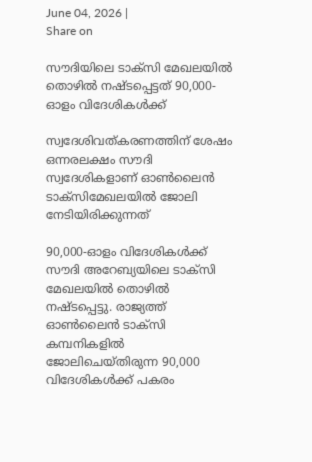June 04, 2026 |
Share on

സൗദിയിലെ ടാക്സി മേഖലയില്‍ തൊഴില്‍ നഷ്ടപ്പെട്ടത് 90,000-ഓളം വിദേശികള്‍ക്ക്

സ്വദേശിവത്കരണത്തിന് ശേഷം ഒന്നരലക്ഷം സൗദി സ്വദേശികളാണ് ഓണ്‍ലൈന്‍ ടാക്സിമേഖലയില്‍ ജോലി നേടിയിരിക്കുന്നത്

90,000-ഓളം വിദേശികള്‍ക്ക് സൗദി അറേബ്യയിലെ ടാക്സി മേഖലയില്‍ തൊഴില്‍ നഷ്ടപ്പെട്ടു. രാജ്യത്ത് ഓണ്‍ലൈന്‍ ടാക്സി കമ്പനികളില്‍ ജോലിചെയ്തിരുന്ന 90,000 വിദേശികള്‍ക്ക് പകരം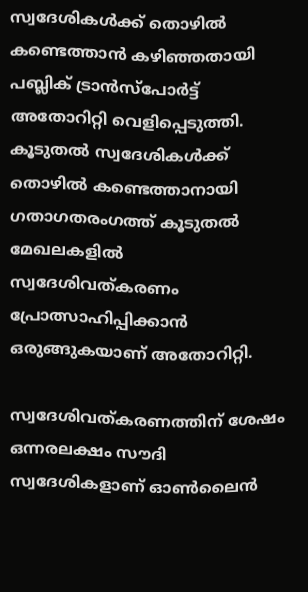സ്വദേശികള്‍ക്ക് തൊഴില്‍ കണ്ടെത്താന്‍ കഴിഞ്ഞതായി പബ്ലിക് ട്രാന്‍സ്പോര്‍ട്ട് അതോറിറ്റി വെളിപ്പെടുത്തി. കൂടുതല്‍ സ്വദേശികള്‍ക്ക് തൊഴില്‍ കണ്ടെത്താനായി ഗതാഗതരംഗത്ത് കൂടുതല്‍ മേഖലകളില്‍ സ്വദേശിവത്കരണം പ്രോത്സാഹിപ്പിക്കാന്‍ ഒരുങ്ങുകയാണ് അതോറിറ്റി.

സ്വദേശിവത്കരണത്തിന് ശേഷം ഒന്നരലക്ഷം സൗദി സ്വദേശികളാണ് ഓണ്‍ലൈന്‍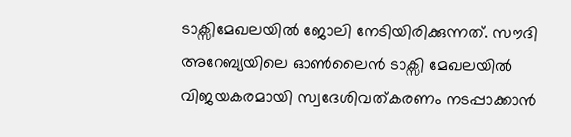ടാക്സിമേഖലയില്‍ ജോലി നേടിയിരിക്കുന്നത്. സൗദി അറേബ്യയിലെ ഓണ്‍ലൈന്‍ ടാക്സി മേഖലയില്‍ വിജയകരമായി സ്വദേശിവത്കരണം നടപ്പാക്കാന്‍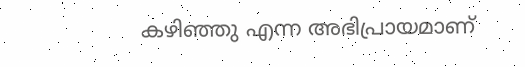കഴിഞ്ഞു എന്ന അഭിപ്രായമാണ്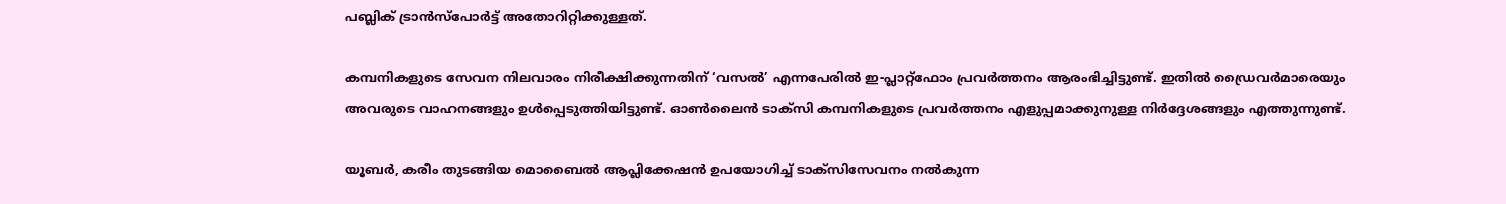പബ്ലിക് ട്രാന്‍സ്പോര്‍ട്ട് അതോറിറ്റിക്കുള്ളത്.

കമ്പനികളുടെ സേവന നിലവാരം നിരീക്ഷിക്കുന്നതിന് ‘വസല്‍’ എന്നപേരില്‍ ഇ-പ്ലാറ്റ്ഫോം പ്രവര്‍ത്തനം ആരംഭിച്ചിട്ടുണ്ട്. ഇതില്‍ ഡ്രൈവര്‍മാരെയും അവരുടെ വാഹനങ്ങളും ഉള്‍പ്പെടുത്തിയിട്ടുണ്ട്. ഓണ്‍ലൈന്‍ ടാക്സി കമ്പനികളുടെ പ്രവര്‍ത്തനം എളുപ്പമാക്കുനുള്ള നിര്‍ദ്ദേശങ്ങളും എത്തുന്നുണ്ട്.

യൂബര്‍, കരീം തുടങ്ങിയ മൊബൈല്‍ ആപ്ലിക്കേഷന്‍ ഉപയോഗിച്ച് ടാക്സിസേവനം നല്‍കുന്ന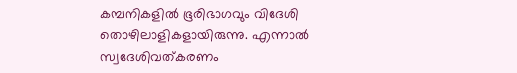കമ്പനികളില്‍ ഭൂരിഭാഗവും വിദേശി തൊഴിലാളികളായിരുന്നു. എന്നാല്‍ സ്വദേശിവത്കരണം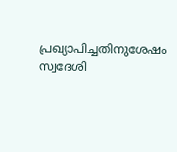പ്രഖ്യാപിച്ചതിനുശേഷം സ്വദേശി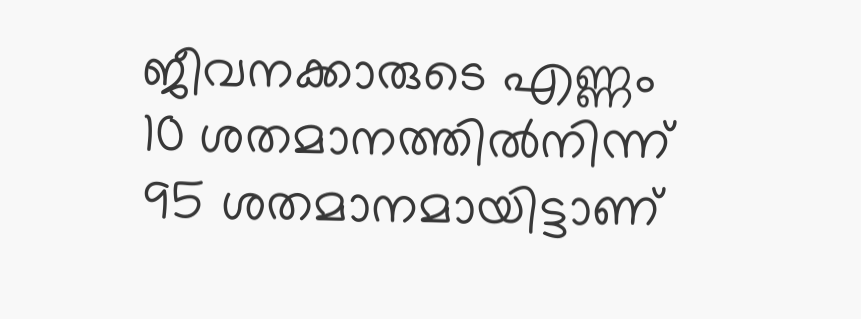ജീവനക്കാരുടെ എണ്ണം 10 ശതമാനത്തില്‍നിന്ന് 95 ശതമാനമായിട്ടാണ്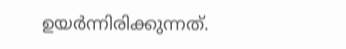ഉയര്‍ന്നിരിക്കുന്നത്.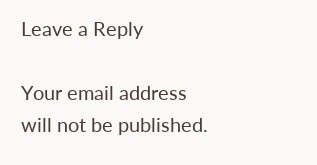Leave a Reply

Your email address will not be published.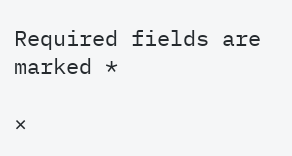Required fields are marked *

×